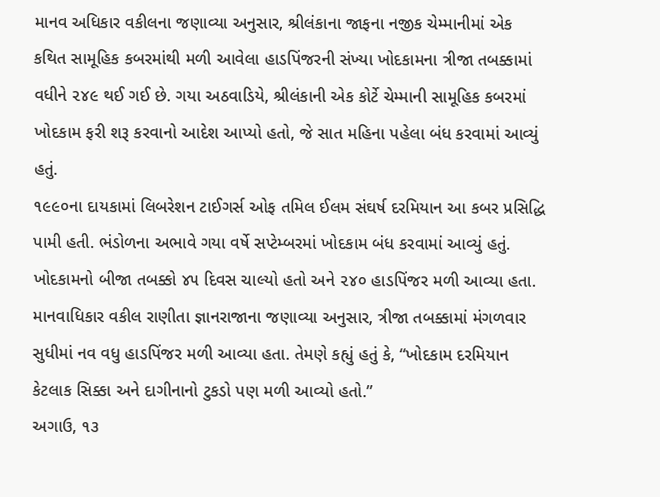માનવ અધિકાર વકીલના જણાવ્યા અનુસાર, શ્રીલંકાના જાફના નજીક ચેમ્માનીમાં એક કથિત સામૂહિક કબરમાંથી મળી આવેલા હાડપિંજરની સંખ્યા ખોદકામના ત્રીજા તબક્કામાં વધીને ૨૪૯ થઈ ગઈ છે. ગયા અઠવાડિયે, શ્રીલંકાની એક કોર્ટે ચેમ્માની સામૂહિક કબરમાં ખોદકામ ફરી શરૂ કરવાનો આદેશ આપ્યો હતો, જે સાત મહિના પહેલા બંધ કરવામાં આવ્યું હતું.
૧૯૯૦ના દાયકામાં લિબરેશન ટાઈગર્સ ઓફ તમિલ ઈલમ સંઘર્ષ દરમિયાન આ કબર પ્રસિદ્ધિ પામી હતી. ભંડોળના અભાવે ગયા વર્ષે સપ્ટેમ્બરમાં ખોદકામ બંધ કરવામાં આવ્યું હતું. ખોદકામનો બીજા તબક્કો ૪૫ દિવસ ચાલ્યો હતો અને ૨૪૦ હાડપિંજર મળી આવ્યા હતા. માનવાધિકાર વકીલ રાણીતા જ્ઞાનરાજાના જણાવ્યા અનુસાર, ત્રીજા તબક્કામાં મંગળવાર સુધીમાં નવ વધુ હાડપિંજર મળી આવ્યા હતા. તેમણે કહ્યું હતું કે, “ખોદકામ દરમિયાન કેટલાક સિક્કા અને દાગીનાનો ટુકડો પણ મળી આવ્યો હતો.”
અગાઉ, ૧૩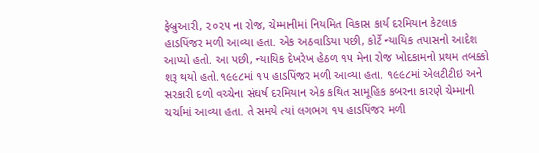ફેબ્રુઆરી, ૨૦૨૫ ના રોજ, ચેમ્માનીમાં નિયમિત વિકાસ કાર્ય દરમિયાન કેટલાક હાડપિંજર મળી આવ્યા હતા. એક અઠવાડિયા પછી, કોર્ટે ન્યાયિક તપાસનો આદેશ આપ્યો હતો. આ પછી, ન્યાયિક દેખરેખ હેઠળ ૧૫ મેના રોજ ખોદકામનો પ્રથમ તબક્કો શરૂ થયો હતો.૧૯૯૮માં ૧૫ હાડપિંજર મળી આવ્યા હતા. ૧૯૯૮માં એલટીટીઇ અને સરકારી દળો વચ્ચેના સંઘર્ષ દરમિયાન એક કથિત સામૂહિક કબરના કારણે ચેમ્માની ચર્ચામાં આવ્યા હતા. તે સમયે ત્યાં લગભગ ૧૫ હાડપિંજર મળી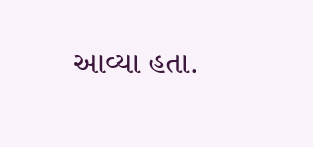આવ્યા હતા.